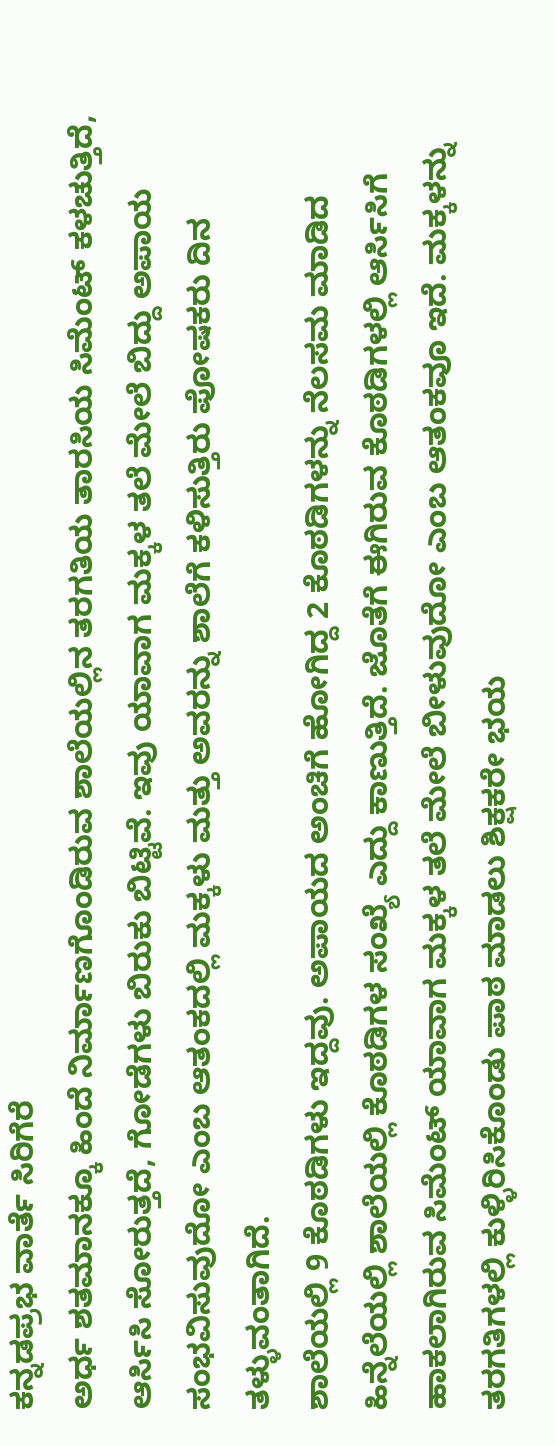ಕನ್ನಡಪ್ರಭ ವಾರ್ತೆ ಸಿರಿಗೆರೆ
ಅರ್ಧ ಶತಮಾನಕ್ಕೂ ಹಿಂದೆ ನಿರ್ಮಾಣಗೊಂಡಿರುವ ಶಾಲೆಯಲ್ಲಿನ ತರಗತಿಯ ತಾರಸಿಯ ಸಿಮೆಂಟ್ ಕಳಚುತ್ತಿದೆ, ಆರ್ಸಿಸಿ ಸೋರುತ್ತದೆ, ಗೋಡೆಗಳು ಬಿರುಕು ಬಿಟ್ಟಿವೆ. ಇವು ಯಾವಾಗ ಮಕ್ಕಳ ತಲೆ ಮೇಲೆ ಬಿದ್ದು ಅಪಾಯ ಸಂಭವಿಸುವುದೋ ಎಂಬ ಆತಂಕದಲ್ಲಿ ಮಕ್ಕಳು ಮತ್ತು ಅವರನ್ನು ಶಾಲೆಗೆ ಕಳಿಸುತ್ತಿರು ಪೋಷಕರು ದಿನ ತಳ್ಳುವಂತಾಗಿದೆ.
ಶಾಲೆಯಲ್ಲಿ 9 ಕೊಠಡಿಗಳು ಇದ್ದವು. ಅಪಾಯದ ಅಂಚಿಗೆ ಹೋಗಿದ್ದ 2 ಕೊಠಡಿಗಳನ್ನು ನೆಲಸಮ ಮಾಡಿದ ಹಿನ್ನೆಲೆಯಲ್ಲಿ ಶಾಲೆಯಲ್ಲಿ ಕೊಠಡಿಗಳ ಸಂಖ್ಯೆ ಎದ್ದು ಕಾಣುತ್ತಿದೆ. ಜೊತೆಗೆ ಈಗಿರುವ ಕೊಠಡಿಗಳಲ್ಲಿ ಆರ್ಸಿಸಿಗೆ ಹಾಕಲಾಗಿರುವ ಸಿಮೆಂಟ್ ಯಾವಾಗ ಮಕ್ಕಳ ತಲೆ ಮೇಲೆ ಬೀಳುವುದೋ ಎಂಬ ಆತಂಕವೂ ಇದೆ. ಮಕ್ಕಳನ್ನು ತರಗತಿಗಳಲ್ಲಿ ಕುಳ್ಳಿರಿಸಿಕೊಂಡು ಪಾಠ ಮಾಡಲು ಶಿಕ್ಷಕರೇ ಭಯ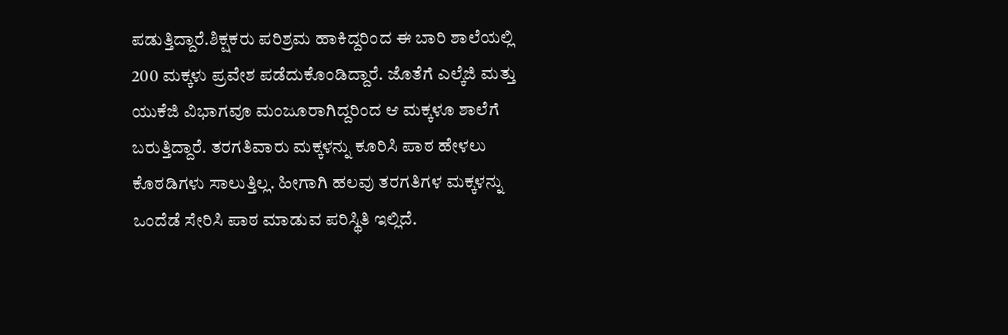ಪಡುತ್ತಿದ್ದಾರೆ.ಶಿಕ್ಷಕರು ಪರಿಶ್ರಮ ಹಾಕಿದ್ದರಿಂದ ಈ ಬಾರಿ ಶಾಲೆಯಲ್ಲಿ 200 ಮಕ್ಕಳು ಪ್ರವೇಶ ಪಡೆದುಕೊಂಡಿದ್ದಾರೆ. ಜೊತೆಗೆ ಎಲ್ಕೆಜಿ ಮತ್ತು ಯುಕೆಜಿ ವಿಭಾಗವೂ ಮಂಜೂರಾಗಿದ್ದರಿಂದ ಆ ಮಕ್ಕಳೂ ಶಾಲೆಗೆ ಬರುತ್ತಿದ್ದಾರೆ. ತರಗತಿವಾರು ಮಕ್ಕಳನ್ನು ಕೂರಿಸಿ ಪಾಠ ಹೇಳಲು ಕೊಠಡಿಗಳು ಸಾಲುತ್ತಿಲ್ಲ. ಹೀಗಾಗಿ ಹಲವು ತರಗತಿಗಳ ಮಕ್ಕಳನ್ನು ಒಂದೆಡೆ ಸೇರಿಸಿ ಪಾಠ ಮಾಡುವ ಪರಿಸ್ಥಿತಿ ಇಲ್ಲಿದೆ.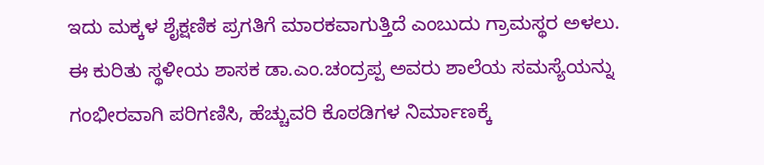ಇದು ಮಕ್ಕಳ ಶೈಕ್ಷಣಿಕ ಪ್ರಗತಿಗೆ ಮಾರಕವಾಗುತ್ತಿದೆ ಎಂಬುದು ಗ್ರಾಮಸ್ಥರ ಅಳಲು.
ಈ ಕುರಿತು ಸ್ಥಳೀಯ ಶಾಸಕ ಡಾ.ಎಂ.ಚಂದ್ರಪ್ಪ ಅವರು ಶಾಲೆಯ ಸಮಸ್ಯೆಯನ್ನು ಗಂಭೀರವಾಗಿ ಪರಿಗಣಿಸಿ, ಹೆಚ್ಚುವರಿ ಕೊಠಡಿಗಳ ನಿರ್ಮಾಣಕ್ಕೆ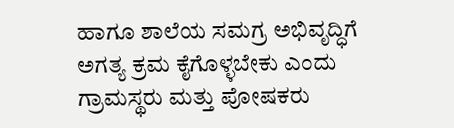ಹಾಗೂ ಶಾಲೆಯ ಸಮಗ್ರ ಅಭಿವೃದ್ಧಿಗೆ ಅಗತ್ಯ ಕ್ರಮ ಕೈಗೊಳ್ಳಬೇಕು ಎಂದು ಗ್ರಾಮಸ್ಥರು ಮತ್ತು ಪೋಷಕರು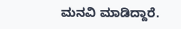ಮನವಿ ಮಾಡಿದ್ದಾರೆ.